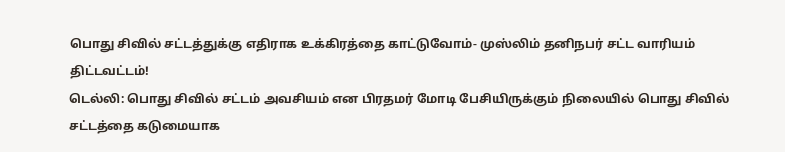பொது சிவில் சட்டத்துக்கு எதிராக உக்கிரத்தை காட்டுவோம்- முஸ்லிம் தனிநபர் சட்ட வாரியம் திட்டவட்டம்!
டெல்லி: பொது சிவில் சட்டம் அவசியம் என பிரதமர் மோடி பேசியிருக்கும் நிலையில் பொது சிவில் சட்டத்தை கடுமையாக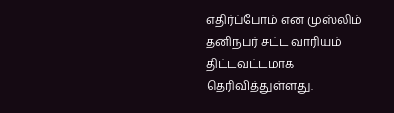எதிர்ப்போம் என முஸ்லிம் தனிநபர் சட்ட வாரியம் திட்டவட்டமாக தெரிவித்துள்ளது.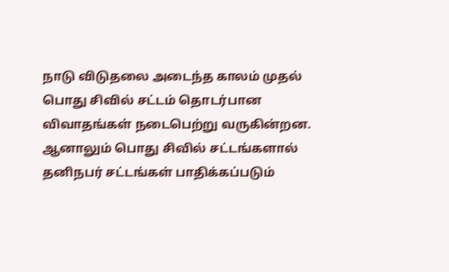நாடு விடுதலை அடைந்த காலம் முதல் பொது சிவில் சட்டம் தொடர்பான விவாதங்கள் நடைபெற்று வருகின்றன. ஆனாலும் பொது சிவில் சட்டங்களால் தனிநபர் சட்டங்கள் பாதிக்கப்படும்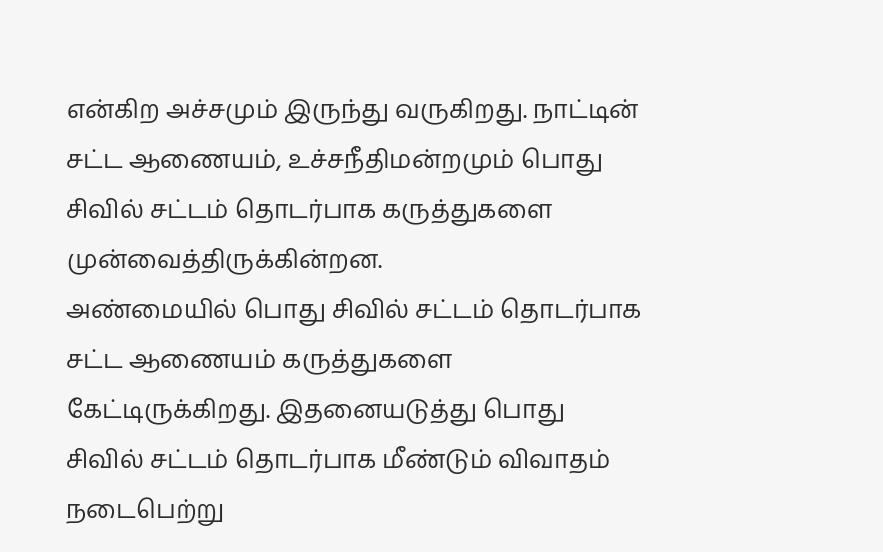என்கிற அச்சமும் இருந்து வருகிறது. நாட்டின் சட்ட ஆணையம், உச்சநீதிமன்றமும் பொது சிவில் சட்டம் தொடர்பாக கருத்துகளை முன்வைத்திருக்கின்றன.
அண்மையில் பொது சிவில் சட்டம் தொடர்பாக சட்ட ஆணையம் கருத்துகளை கேட்டிருக்கிறது. இதனையடுத்து பொது சிவில் சட்டம் தொடர்பாக மீண்டும் விவாதம் நடைபெற்று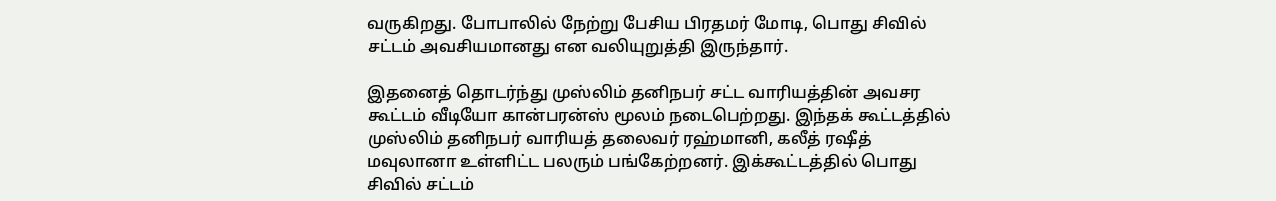வருகிறது. போபாலில் நேற்று பேசிய பிரதமர் மோடி, பொது சிவில் சட்டம் அவசியமானது என வலியுறுத்தி இருந்தார்.

இதனைத் தொடர்ந்து முஸ்லிம் தனிநபர் சட்ட வாரியத்தின் அவசர கூட்டம் வீடியோ கான்பரன்ஸ் மூலம் நடைபெற்றது. இந்தக் கூட்டத்தில் முஸ்லிம் தனிநபர் வாரியத் தலைவர் ரஹ்மானி, கலீத் ரஷீத் மவுலானா உள்ளிட்ட பலரும் பங்கேற்றனர். இக்கூட்டத்தில் பொது சிவில் சட்டம்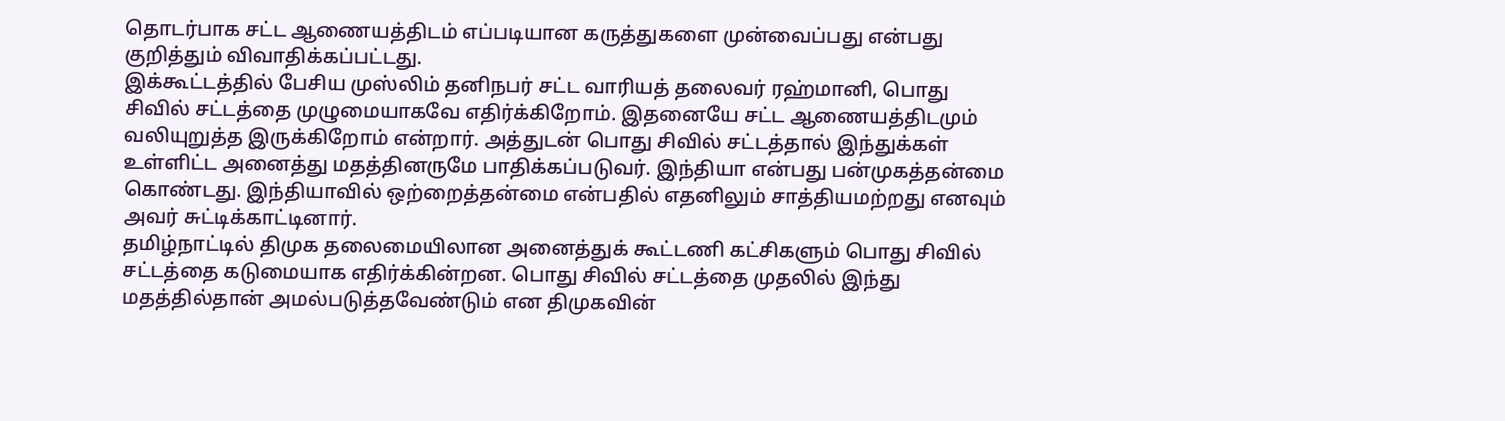தொடர்பாக சட்ட ஆணையத்திடம் எப்படியான கருத்துகளை முன்வைப்பது என்பது குறித்தும் விவாதிக்கப்பட்டது.
இக்கூட்டத்தில் பேசிய முஸ்லிம் தனிநபர் சட்ட வாரியத் தலைவர் ரஹ்மானி, பொது சிவில் சட்டத்தை முழுமையாகவே எதிர்க்கிறோம். இதனையே சட்ட ஆணையத்திடமும் வலியுறுத்த இருக்கிறோம் என்றார். அத்துடன் பொது சிவில் சட்டத்தால் இந்துக்கள் உள்ளிட்ட அனைத்து மதத்தினருமே பாதிக்கப்படுவர். இந்தியா என்பது பன்முகத்தன்மை கொண்டது. இந்தியாவில் ஒற்றைத்தன்மை என்பதில் எதனிலும் சாத்தியமற்றது எனவும் அவர் சுட்டிக்காட்டினார்.
தமிழ்நாட்டில் திமுக தலைமையிலான அனைத்துக் கூட்டணி கட்சிகளும் பொது சிவில் சட்டத்தை கடுமையாக எதிர்க்கின்றன. பொது சிவில் சட்டத்தை முதலில் இந்து மதத்தில்தான் அமல்படுத்தவேண்டும் என திமுகவின்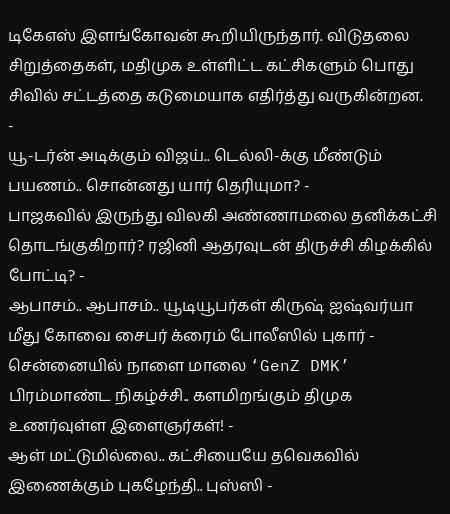டிகேஎஸ் இளங்கோவன் கூறியிருந்தார். விடுதலை சிறுத்தைகள், மதிமுக உள்ளிட்ட கட்சிகளும் பொது சிவில் சட்டத்தை கடுமையாக எதிர்த்து வருகின்றன.
-
யூ-டர்ன் அடிக்கும் விஜய்.. டெல்லி-க்கு மீண்டும் பயணம்.. சொன்னது யார் தெரியுமா? -
பாஜகவில் இருந்து விலகி அண்ணாமலை தனிக்கட்சி தொடங்குகிறார்? ரஜினி ஆதரவுடன் திருச்சி கிழக்கில் போட்டி? -
ஆபாசம்.. ஆபாசம்.. யூடியூபர்கள் கிருஷ் ஐஷ்வர்யா மீது கோவை சைபர் க்ரைம் போலீஸில் புகார் -
சென்னையில் நாளை மாலை ‘GenZ DMK’ பிரம்மாண்ட நிகழ்ச்சி.. களமிறங்கும் திமுக உணர்வுள்ள இளைஞர்கள்! -
ஆள் மட்டுமில்லை.. கட்சியையே தவெகவில் இணைக்கும் புகழேந்தி.. புஸ்ஸி -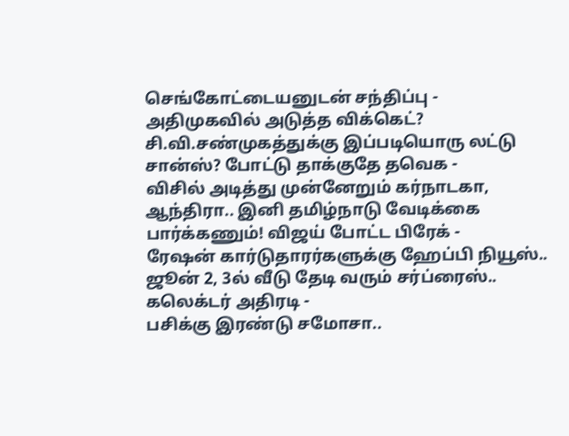செங்கோட்டையனுடன் சந்திப்பு -
அதிமுகவில் அடுத்த விக்கெட்? சி.வி.சண்முகத்துக்கு இப்படியொரு லட்டு சான்ஸ்? போட்டு தாக்குதே தவெக -
விசில் அடித்து முன்னேறும் கர்நாடகா, ஆந்திரா.. இனி தமிழ்நாடு வேடிக்கை பார்க்கணும்! விஜய் போட்ட பிரேக் -
ரேஷன் கார்டுதாரர்களுக்கு ஹேப்பி நியூஸ்.. ஜூன் 2, 3ல் வீடு தேடி வரும் சர்ப்ரைஸ்.. கலெக்டர் அதிரடி -
பசிக்கு இரண்டு சமோசா..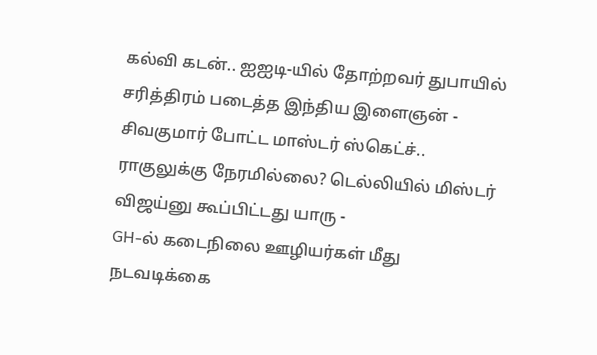கல்வி கடன்.. ஐஐடி-யில் தோற்றவர் துபாயில் சரித்திரம் படைத்த இந்திய இளைஞன் -
சிவகுமார் போட்ட மாஸ்டர் ஸ்கெட்ச்.. ராகுலுக்கு நேரமில்லை? டெல்லியில் மிஸ்டர் விஜய்னு கூப்பிட்டது யாரு -
GH-ல் கடைநிலை ஊழியர்கள் மீது நடவடிக்கை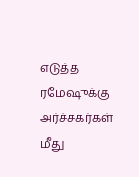எடுத்த ரமேஷுக்கு அர்ச்சகர்கள் மீது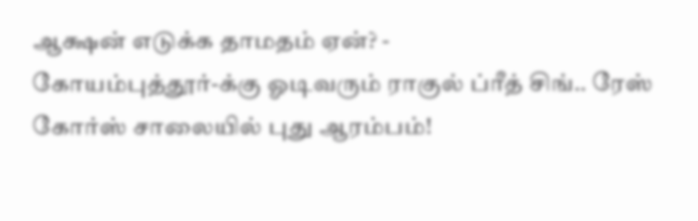ஆக்ஷன் எடுக்க தாமதம் ஏன்? -
கோயம்புத்தூர்-க்கு ஓடிவரும் ராகுல் ப்ரீத் சிங்.. ரேஸ் கோர்ஸ் சாலையில் புது ஆரம்பம்!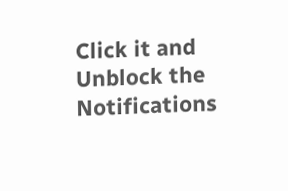Click it and Unblock the Notifications